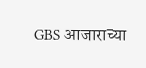GBS आजाराच्या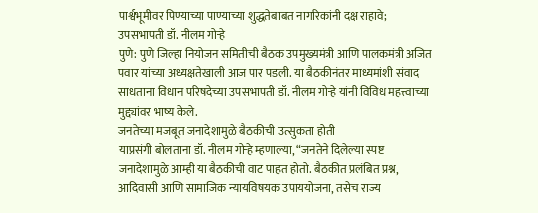पार्श्वभूमीवर पिण्याच्या पाण्याच्या शुद्धतेबाबत नागरिकांनी दक्ष राहावे; उपसभापती डॉ. नीलम गोऱ्हे
पुणे: पुणे जिल्हा नियोजन समितीची बैठक उपमुख्यमंत्री आणि पालकमंत्री अजित पवार यांच्या अध्यक्षतेखाली आज पार पडली. या बैठकीनंतर माध्यमांशी संवाद साधताना विधान परिषदेच्या उपसभापती डॉ. नीलम गोऱ्हे यांनी विविध महत्त्वाच्या मुद्द्यांवर भाष्य केले.
जनतेच्या मजबूत जनादेशामुळे बैठकीची उत्सुकता होती
याप्रसंगी बोलताना डॉ. नीलम गोऱ्हे म्हणाल्या, “जनतेने दिलेल्या स्पष्ट जनादेशामुळे आम्ही या बैठकीची वाट पाहत होतो. बैठकीत प्रलंबित प्रश्न, आदिवासी आणि सामाजिक न्यायविषयक उपाययोजना, तसेच राज्य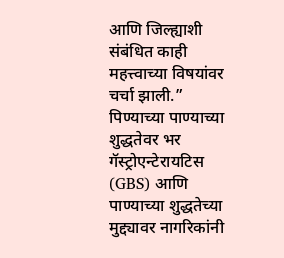आणि जिल्ह्याशी संबंधित काही महत्त्वाच्या विषयांवर चर्चा झाली.”
पिण्याच्या पाण्याच्या शुद्धतेवर भर
गॅस्ट्रोएन्टेरायटिस (GBS) आणि पाण्याच्या शुद्धतेच्या मुद्द्यावर नागरिकांनी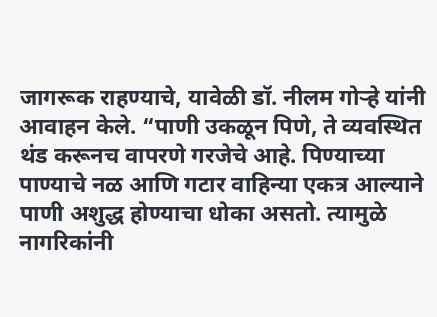जागरूक राहण्याचे, यावेळी डॉ. नीलम गोऱ्हे यांनी आवाहन केले. “पाणी उकळून पिणे, ते व्यवस्थित थंड करूनच वापरणे गरजेचे आहे. पिण्याच्या पाण्याचे नळ आणि गटार वाहिन्या एकत्र आल्याने पाणी अशुद्ध होण्याचा धोका असतो. त्यामुळे नागरिकांनी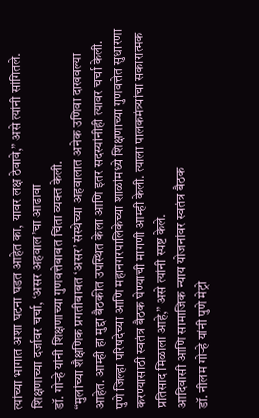त्यांच्या भागात अशा घटना घडत आहेत का, यावर लक्ष ठेवावे,” असे त्यांनी सांगितले.
शिक्षणाच्या दर्जावर चर्चा, ‘असर अहवाल’चा आढावा
डॉ. गोऱ्हे यांनी शिक्षणाच्या गुणवत्तेबाबत चिंता व्यक्त केली.
“मुलांच्या शैक्षणिक प्रगतीबाबत ‘असर’ संस्थेच्या अहवालात अनेक उणिवा दाखवल्या आहेत. आम्ही हा मुद्दा बैठकीत उपस्थित केला आणि इतर सदस्यांनीही त्यावर चर्चा केली. पुणे जिल्हा परिषदेच्या आणि महानगरपालिकेच्या शाळांमध्ये शिक्षणाच्या गुणवत्तेत सुधारणा करण्यासाठी स्वतंत्र बैठक घेण्याची मागणी आम्ही केली. त्याला पालकमंत्र्यांचा सकारात्मक प्रतिसाद मिळाला आहे,” असे त्यांनी स्पष्ट केले.
आदिवासी आणि सामाजिक न्याय योजनांवर स्वतंत्र बैठक
डॉ. नीलम गोऱ्हे यांनी पुणे मेट्रो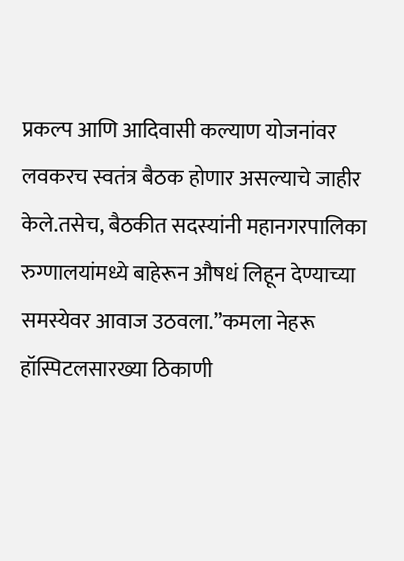प्रकल्प आणि आदिवासी कल्याण योजनांवर लवकरच स्वतंत्र बैठक होणार असल्याचे जाहीर केले.तसेच, बैठकीत सदस्यांनी महानगरपालिका रुग्णालयांमध्ये बाहेरून औषधं लिहून देण्याच्या समस्येवर आवाज उठवला.”कमला नेहरू हॉस्पिटलसारख्या ठिकाणी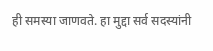ही समस्या जाणवते. हा मुद्दा सर्व सदस्यांनी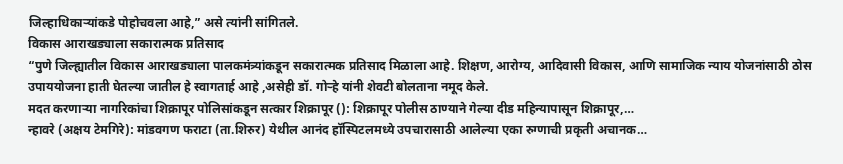जिल्हाधिकाऱ्यांकडे पोहोचवला आहे,” असे त्यांनी सांगितले.
विकास आराखड्याला सकारात्मक प्रतिसाद
“पुणे जिल्ह्यातील विकास आराखड्याला पालकमंत्र्यांकडून सकारात्मक प्रतिसाद मिळाला आहे. शिक्षण, आरोग्य, आदिवासी विकास, आणि सामाजिक न्याय योजनांसाठी ठोस उपाययोजना हाती घेतल्या जातील हे स्वागतार्ह आहे ,असेही डॉ. गोऱ्हे यांनी शेवटी बोलताना नमूद केले.
मदत करणाऱ्या नागरिकांचा शिक्रापूर पोलिसांकडून सत्कार शिक्रापूर (): शिक्रापूर पोलीस ठाण्याने गेल्या दीड महिन्यापासून शिक्रापूर,…
न्हावरे (अक्षय टेमगिरे): मांडवगण फराटा (ता.शिरुर) येथील आनंद हॉस्पिटलमध्ये उपचारासाठी आलेल्या एका रुग्णाची प्रकृती अचानक…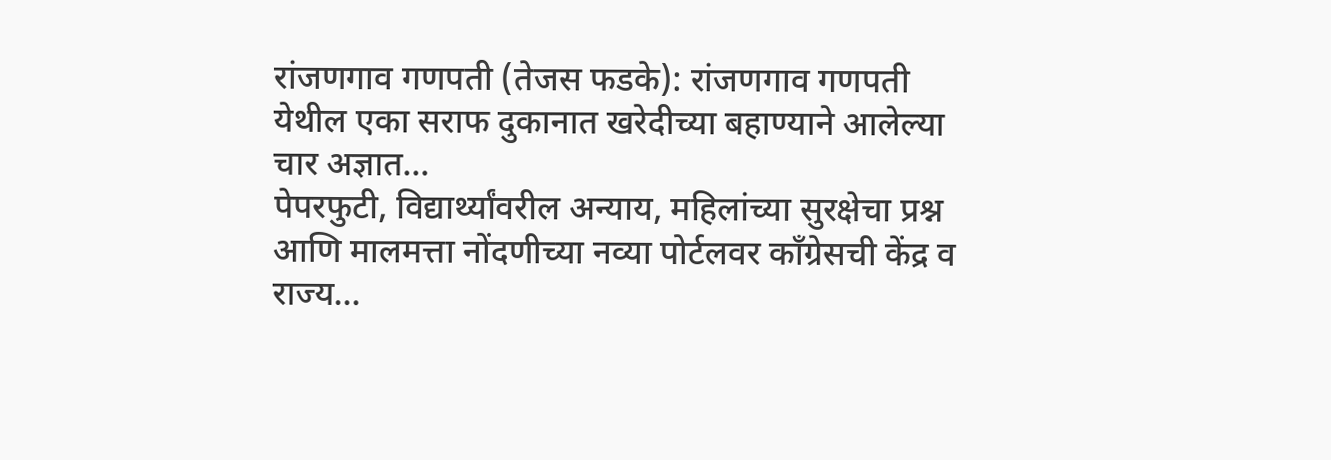रांजणगाव गणपती (तेजस फडके): रांजणगाव गणपती येथील एका सराफ दुकानात खरेदीच्या बहाण्याने आलेल्या चार अज्ञात…
पेपरफुटी, विद्यार्थ्यांवरील अन्याय, महिलांच्या सुरक्षेचा प्रश्न आणि मालमत्ता नोंदणीच्या नव्या पोर्टलवर काँग्रेसची केंद्र व राज्य…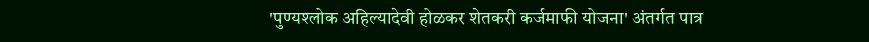'पुण्यश्लोक अहिल्यादेवी होळकर शेतकरी कर्जमाफी योजना' अंतर्गत पात्र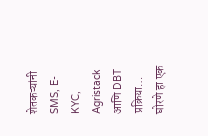शेतकऱ्यांनी SMS, E-KYC, Agristack आणि DBT प्रक्रिया…
घोरणे हा एक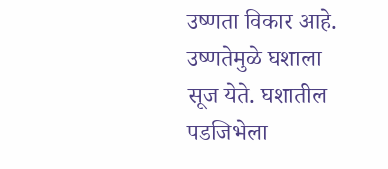उष्णता विकार आहे. उष्णतेमुळे घशाला सूज येते. घशातील पडजिभेला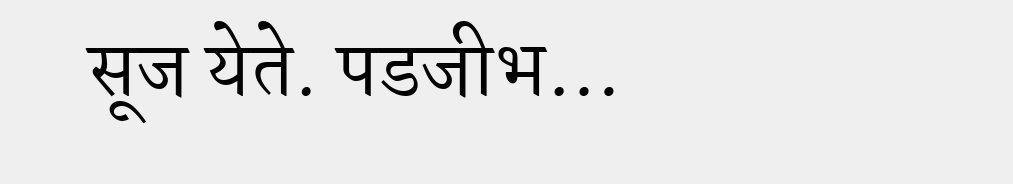सूज येते. पडजीभ…